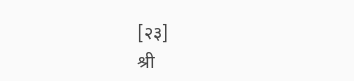[२३]                                                                               श्री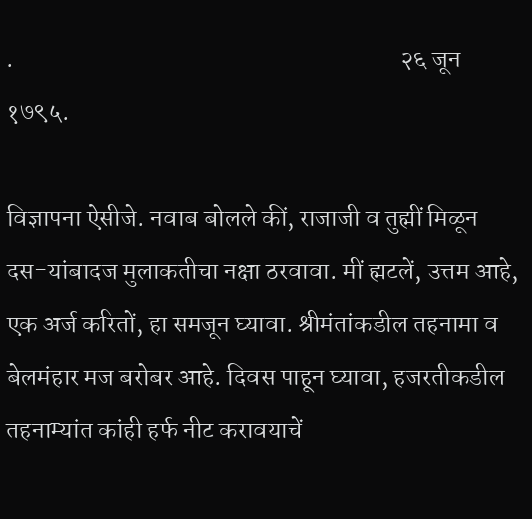.                                                                            २६ जून १७९५.

विज्ञापना ऐसीजे. नवाब बोलले कीं, राजाजी व तुह्मीं मिळून दस-यांबादज मुलाकतीचा नक्षा ठरवावा. मीं ह्मटलें, उत्तम आहे, एक अर्ज करितों, हा समजून घ्यावा. श्रीमंतांकडील तहनामा व बेलमंहार मज बरोबर आहे. दिवस पाहून घ्यावा, हजरतीकडील तहनाम्यांत कांही हर्फ नीट करावयाचें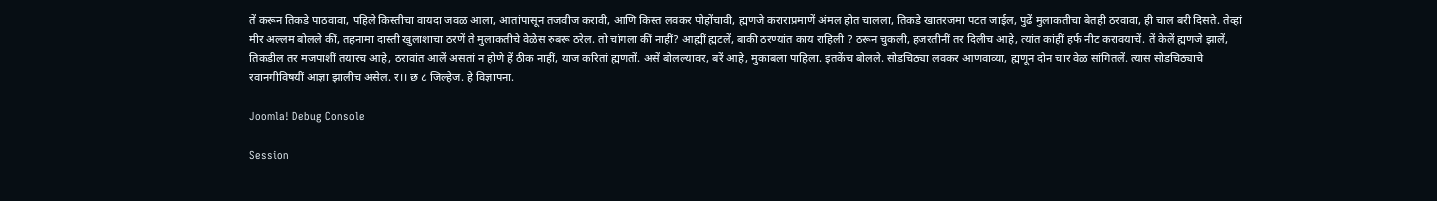तें करून तिकडे पाठवावा, पहिले किस्तीचा वायदा जवळ आला, आतांपासून तजवीज करावी, आणि किस्त लवकर पोहोंचावी, ह्मणजे कराराप्रमाणें अंमल होत चालला, तिकडे खातरजमा पटत जाईल, पुढें मुलाकतीचा बेतही ठरवावा, ही चाल बरी दिसते. तेव्हां मीर अल्लम बोलले कीं, तहनामा दास्ती खुलाशाचा ठरणें ते मुलाकतीचे वेळेस रुबरू ठरेल. तो चांगला कीं नाहीं? आह्मीं ह्मटलें, बाकी ठरण्यांत काय राहिली ? ठरून चुकली, हजरतीनीं तर दिलीच आहे, त्यांत कांहीं हर्फ नीट करावयाचें. तें केलें ह्मणजे झालें, तिकडील तर मजपाशीं तयारच आहे, ठरावांत आलें असतां न होणे हें ठीक नाहीं, याज करितां ह्मणतों. असें बोलल्यावर, बरें आहे, मुकाबला पाहिला. इतकेंच बोलले. सोडचिठ्या लवकर आणवाव्या, ह्मणून दोन चार वेळ सांगितलें. त्यास सोडचिठ्याचे रवानगीविषयीं आज्ञा झालीच असेल. र।। छ ८ जिल्हेज. हे विज्ञापना.

Joomla! Debug Console

Session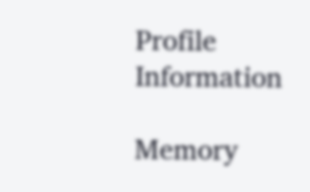Profile Information

Memory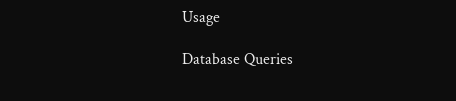Usage

Database Queries